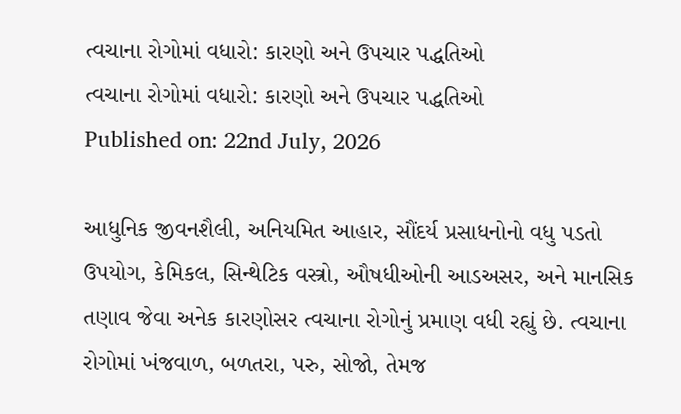ત્વચાના રોગોમાં વધારો: કારણો અને ઉપચાર પદ્ધતિઓ
ત્વચાના રોગોમાં વધારો: કારણો અને ઉપચાર પદ્ધતિઓ
Published on: 22nd July, 2026

આધુનિક જીવનશૈલી, અનિયમિત આહાર, સૌંદર્ય પ્રસાધનોનો વધુ પડતો ઉપયોગ, કેમિકલ, સિન્થેટિક વસ્ત્રો, ઔષધીઓની આડઅસર, અને માનસિક તણાવ જેવા અનેક કારણોસર ત્વચાના રોગોનું પ્રમાણ વધી રહ્યું છે. ત્વચાના રોગોમાં ખંજવાળ, બળતરા, પરુ, સોજો, તેમજ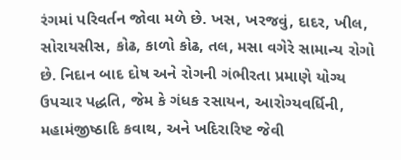રંગમાં પરિવર્તન જોવા મળે છે. ખસ, ખરજવું, દાદર, ખીલ, સોરાયસીસ, કોઢ, કાળો કોઢ, તલ, મસા વગેરે સામાન્ય રોગો છે. નિદાન બાદ દોષ અને રોગની ગંભીરતા પ્રમાણે યોગ્ય ઉપચાર પદ્ધતિ, જેમ કે ગંધક રસાયન, આરોગ્યવર્ધિની, મહામંજીષ્ઠાદિ કવાથ, અને ખદિરારિષ્ટ જેવી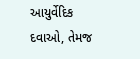આયુર્વેદિક દવાઓ, તેમજ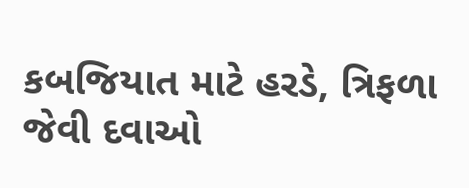કબજિયાત માટે હરડે, ત્રિફળા જેવી દવાઓ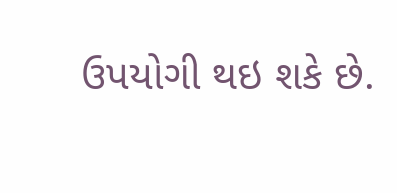ઉપયોગી થઇ શકે છે.